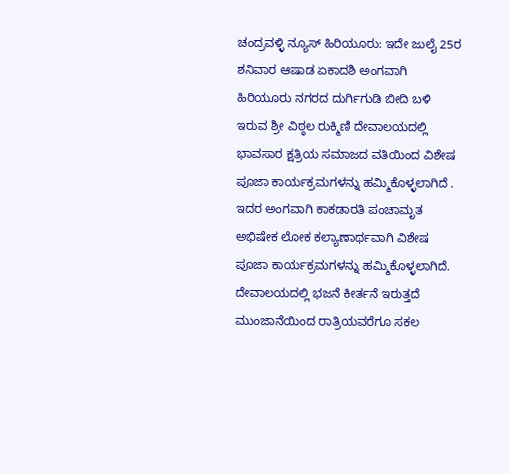ಚಂದ್ರವಳ್ಳಿ ನ್ಯೂಸ್ ಹಿರಿಯೂರು: ಇದೇ ಜುಲೈ 25ರ ಶನಿವಾರ ಆಷಾಡ ಏಕಾದಶಿ ಅಂಗವಾಗಿ ಹಿರಿಯೂರು ನಗರದ ದುರ್ಗಿಗುಡಿ ಬೀದಿ ಬಳಿ ಇರುವ ಶ್ರೀ ವಿಠ್ಠಲ ರುಕ್ಮಿಣಿ ದೇವಾಲಯದಲ್ಲಿ ಭಾವಸಾರ ಕ್ಷತ್ರಿಯ ಸಮಾಜದ ವತಿಯಿಂದ ವಿಶೇಷ ಪೂಜಾ ಕಾರ್ಯಕ್ರಮಗಳನ್ನು ಹಮ್ಮಿಕೊಳ್ಳಲಾಗಿದೆ .
ಇದರ ಅಂಗವಾಗಿ ಕಾಕಡಾರತಿ ಪಂಚಾಮೃತ ಅಭಿಷೇಕ ಲೋಕ ಕಲ್ಯಾಣಾರ್ಥವಾಗಿ ವಿಶೇಷ ಪೂಜಾ ಕಾರ್ಯಕ್ರಮಗಳನ್ನು ಹಮ್ಮಿಕೊಳ್ಳಲಾಗಿದೆ. ದೇವಾಲಯದಲ್ಲಿ ಭಜನೆ ಕೀರ್ತನೆ ಇರುತ್ತದೆ ಮುಂಜಾನೆಯಿಂದ ರಾತ್ರಿಯವರೆಗೂ ಸಕಲ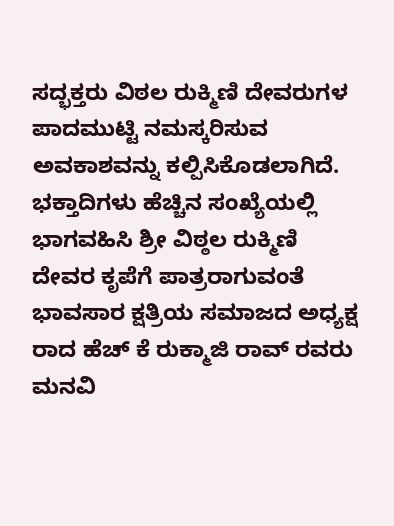ಸದ್ಭಕ್ತರು ವಿಠಲ ರುಕ್ಮಿಣಿ ದೇವರುಗಳ ಪಾದಮುಟ್ಟಿ ನಮಸ್ಕರಿಸುವ ಅವಕಾಶವನ್ನು ಕಲ್ಪಿಸಿಕೊಡಲಾಗಿದೆ.
ಭಕ್ತಾದಿಗಳು ಹೆಚ್ಚಿನ ಸಂಖ್ಯೆಯಲ್ಲಿ ಭಾಗವಹಿಸಿ ಶ್ರೀ ವಿಠ್ಠಲ ರುಕ್ಮಿಣಿ ದೇವರ ಕೃಪೆಗೆ ಪಾತ್ರರಾಗುವಂತೆ ಭಾವಸಾರ ಕ್ಷತ್ರಿಯ ಸಮಾಜದ ಅಧ್ಯಕ್ಷ ರಾದ ಹೆಚ್ ಕೆ ರುಕ್ಮಾಜಿ ರಾವ್ ರವರು ಮನವಿ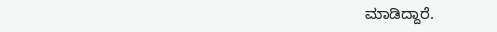ಮಾಡಿದ್ದಾರೆ.